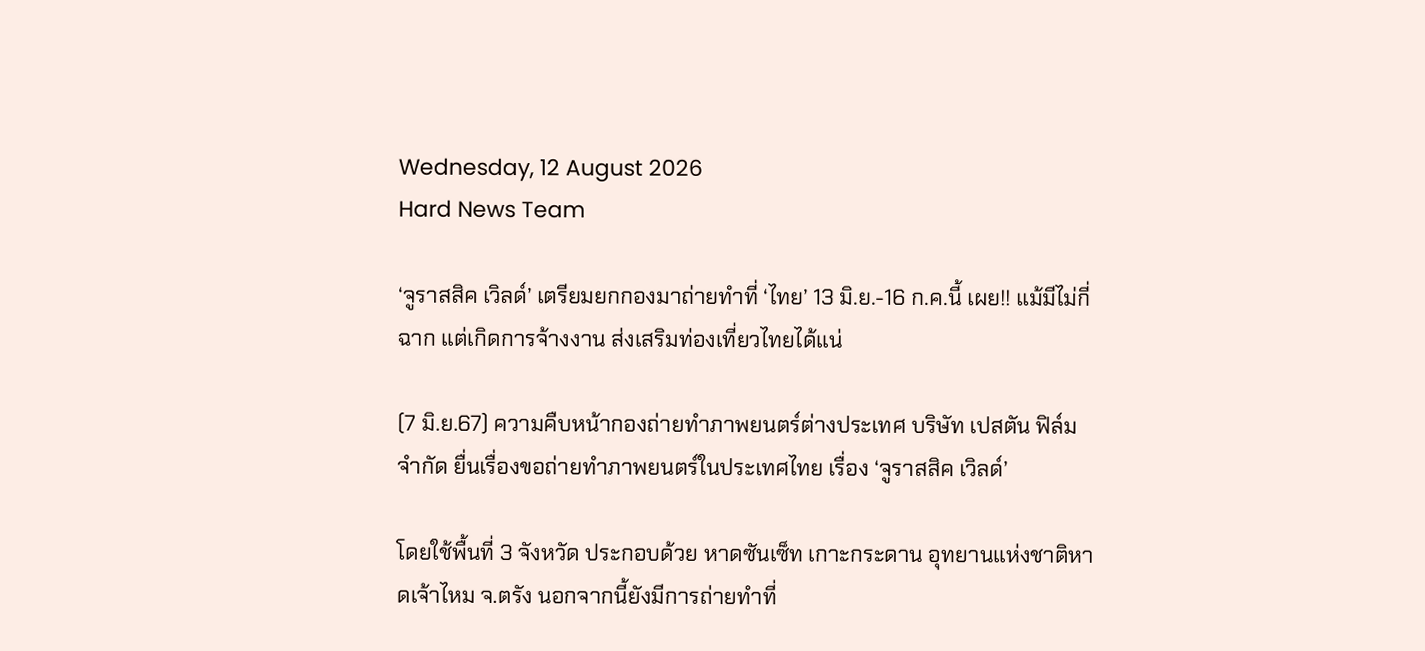Wednesday, 12 August 2026
Hard News Team

‘จูราสสิค เวิลด์’ เตรียมยกกองมาถ่ายทำที่ ‘ไทย’ 13 มิ.ย.-16 ก.ค.นี้ เผย!! แม้มีไม่กี่ฉาก แต่เกิดการจ้างงาน ส่งเสริมท่องเที่ยวไทยได้แน่

(7 มิ.ย.67) ความคืบหน้ากองถ่ายทำภาพยนตร์ต่างประเทศ บริษัท เปสตัน ฟิล์ม จำกัด ยื่นเรื่องขอถ่ายทำภาพยนตร์ในประเทศไทย เรื่อง ‘จูราสสิค เวิลด์’

โดยใช้พื้นที่ 3 จังหวัด ประกอบด้วย หาดซันเซ็ท เกาะกระดาน อุทยานแห่งชาติหาดเจ้าไหม จ.ตรัง นอกจากนี้ยังมีการถ่ายทำที่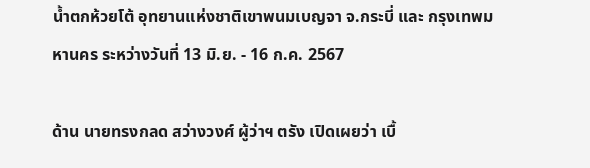น้ำตกห้วยโต้ อุทยานแห่งชาติเขาพนมเบญจา จ.กระบี่ และ กรุงเทพมหานคร ระหว่างวันที่ 13 มิ.ย. - 16 ก.ค. 2567

ด้าน นายทรงกลด สว่างวงศ์ ผู้ว่าฯ ตรัง เปิดเผยว่า เบื้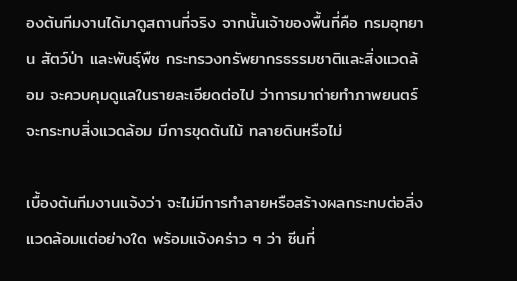องต้นทีมงานได้มาดูสถานที่จริง จากนั้นเจ้าของพื้นที่คือ กรมอุทยาน สัตว์ป่า และพันธุ์พืช กระทรวงทรัพยากรธรรมชาติและสิ่งแวดล้อม จะควบคุมดูแลในรายละเอียดต่อไป ว่าการมาถ่ายทำภาพยนตร์จะกระทบสิ่งแวดล้อม มีการขุดต้นไม้ ทลายดินหรือไม่

เบื้องต้นทีมงานแจ้งว่า จะไม่มีการทำลายหรือสร้างผลกระทบต่อสิ่งแวดล้อมแต่อย่างใด พร้อมแจ้งคร่าว ๆ ว่า ซีนที่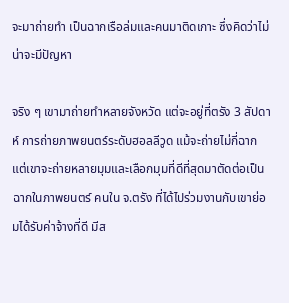จะมาถ่ายทำ เป็นฉากเรือล่มและคนมาติดเกาะ ซึ่งคิดว่าไม่น่าจะมีปัญหา

จริง ๆ เขามาถ่ายทำหลายจังหวัด แต่จะอยู่ที่ตรัง 3 สัปดาห์ การถ่ายภาพยนตร์ระดับฮอลลีวูด แม้จะถ่ายไม่กี่ฉาก แต่เขาจะถ่ายหลายมุมและเลือกมุมที่ดีที่สุดมาตัดต่อเป็นฉากในภาพยนตร์ คนใน จ.ตรัง ที่ได้ไปร่วมงานกับเขาย่อมได้รับค่าจ้างที่ดี มีส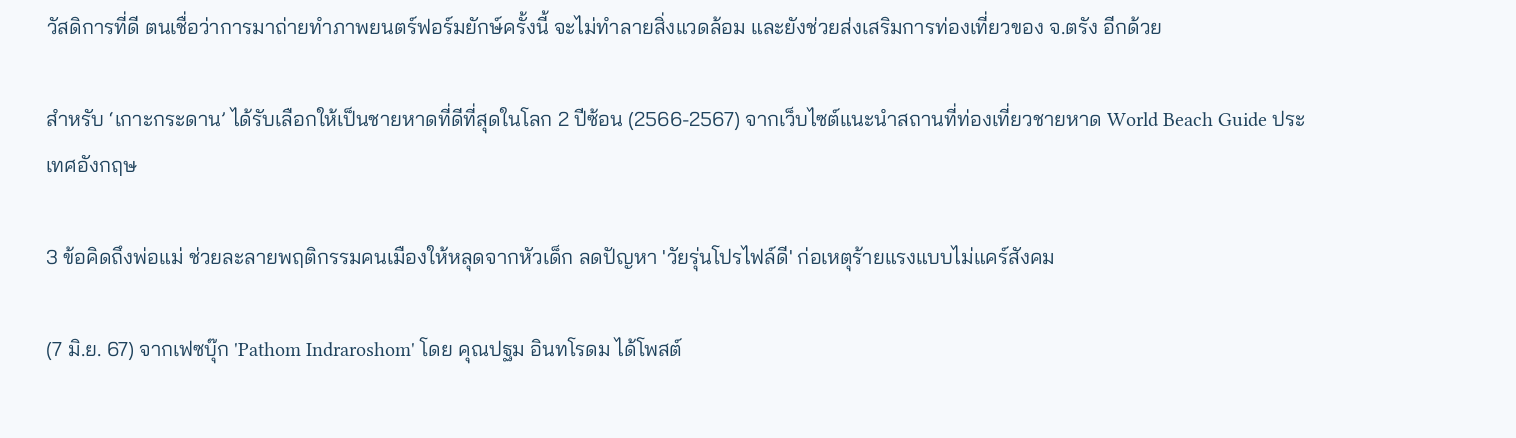วัสดิการที่ดี ตนเชื่อว่าการมาถ่ายทำภาพยนตร์ฟอร์มยักษ์ครั้งนี้ จะไม่ทำลายสิ่งแวดล้อม และยังช่วยส่งเสริมการท่องเที่ยวของ จ.ตรัง อีกด้วย

สำหรับ ‘เกาะกระดาน’ ได้รับเลือกให้เป็นชายหาดที่ดีที่สุดในโลก 2 ปีซ้อน (2566-2567) จากเว็บไซต์แนะนำสถานที่ท่องเที่ยวชายหาด World Beach Guide ประเทศอังกฤษ

3 ข้อคิดถึงพ่อแม่ ช่วยละลายพฤติกรรมคนเมืองให้หลุดจากหัวเด็ก ลดปัญหา 'วัยรุ่นโปรไฟล์ดี' ก่อเหตุร้ายแรงแบบไม่แคร์สังคม

(7 มิ.ย. 67) จากเฟซบุ๊ก 'Pathom Indraroshom' โดย คุณปฐม อินทโรดม ได้โพสต์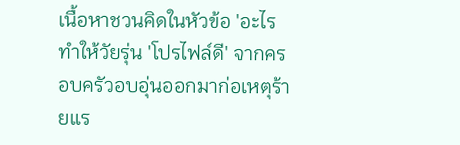เนื้อหาชวนคิดในหัวข้อ 'อะไรทำให้วัยรุ่น 'โปรไฟล์ดี' จากครอบครัวอบอุ่นออกมาก่อเหตุร้ายแร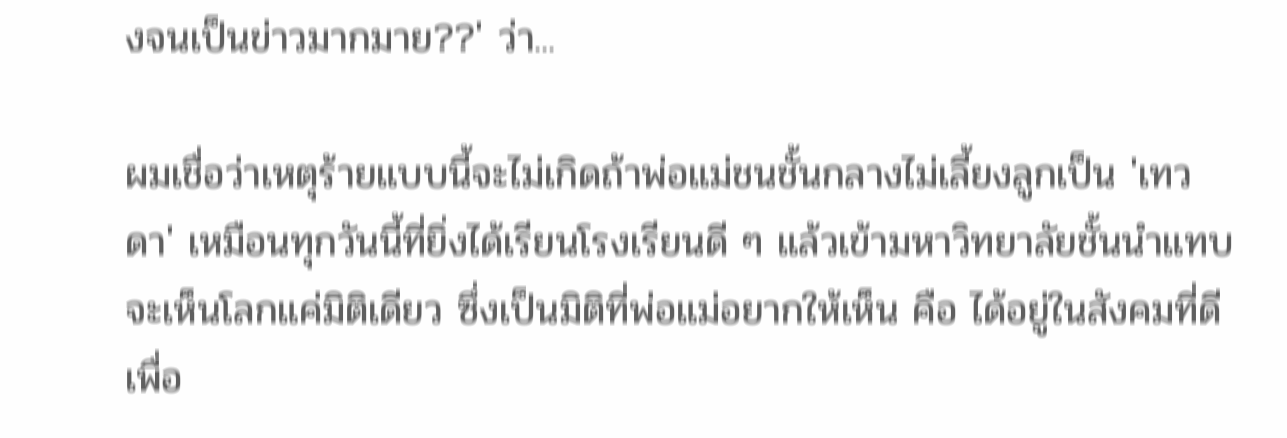งจนเป็นข่าวมากมาย??' ว่า...

ผมเชื่อว่าเหตุร้ายแบบนี้จะไม่เกิดถ้าพ่อแม่ชนชั้นกลางไม่เลี้ยงลูกเป็น 'เทวดา' เหมือนทุกวันนี้ที่ยิ่งได้เรียนโรงเรียนดี ๆ แล้วเข้ามหาวิทยาลัยชั้นนำแทบจะเห็นโลกแค่มิติเดียว ซึ่งเป็นมิติที่พ่อแม่อยากให้เห็น คือ ได้อยู่ในสังคมที่ดี เพื่อ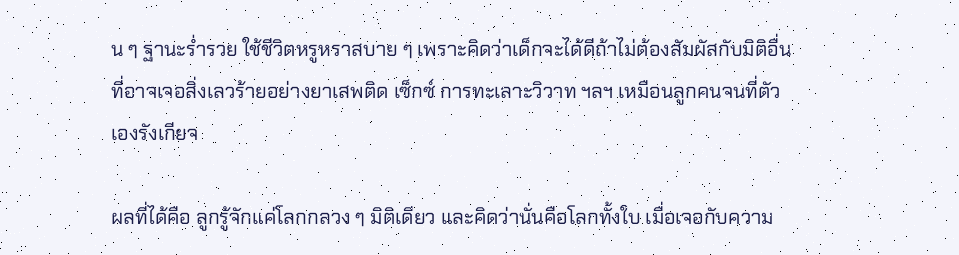น ๆ ฐานะร่ำรวย ใช้ชีวิตหรูหราสบาย ๆ เพราะคิดว่าเด็กจะได้ดีถ้าไม่ต้องสัมผัสกับมิติอื่นที่อาจเจอสิ่งเลวร้ายอย่างยาเสพติด เซ็กซ์ การทะเลาะวิวาท ฯลฯ เหมือนลูกคนจนที่ตัวเองรังเกียจ

ผลที่ได้คือ ลูกรู้จักแค่โลกกลวง ๆ มิติเดียว และคิดว่านั่นคือโลกทั้งใบ เมื่อเจอกับความ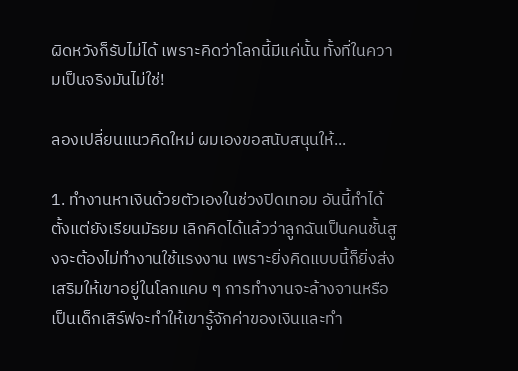ผิดหวังก็รับไม่ได้ เพราะคิดว่าโลกนี้มีแค่นั้น ทั้งที่ในความเป็นจริงมันไม่ใช่!

ลองเปลี่ยนแนวคิดใหม่ ผมเองขอสนับสนุนให้...

1. ทำงานหาเงินด้วยตัวเองในช่วงปิดเทอม อันนี้ทำได้ตั้งแต่ยังเรียนมัธยม เลิกคิดได้แล้วว่าลูกฉันเป็นคนชั้นสูงจะต้องไม่ทำงานใช้แรงงาน เพราะยิ่งคิดแบบนี้ก็ยิ่งส่งเสริมให้เขาอยู่ในโลกแคบ ๆ การทำงานจะล้างจานหรือเป็นเด็กเสิร์ฟจะทำให้เขารู้จักค่าของเงินและทำ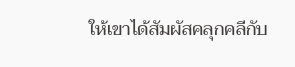ให้เขาได้สัมผัสคลุกคลีกับ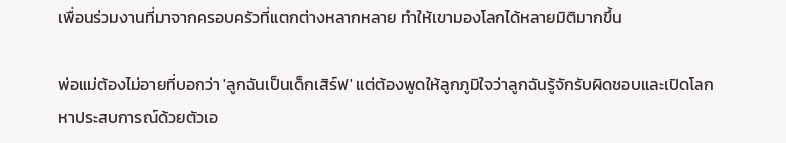เพื่อนร่วมงานที่มาจากครอบครัวที่แตกต่างหลากหลาย ทำให้เขามองโลกได้หลายมิติมากขึ้น

พ่อแม่ต้องไม่อายที่บอกว่า 'ลูกฉันเป็นเด็กเสิร์ฟ' แต่ต้องพูดให้ลูกภูมิใจว่าลูกฉันรู้จักรับผิดชอบและเปิดโลกหาประสบการณ์ด้วยตัวเอ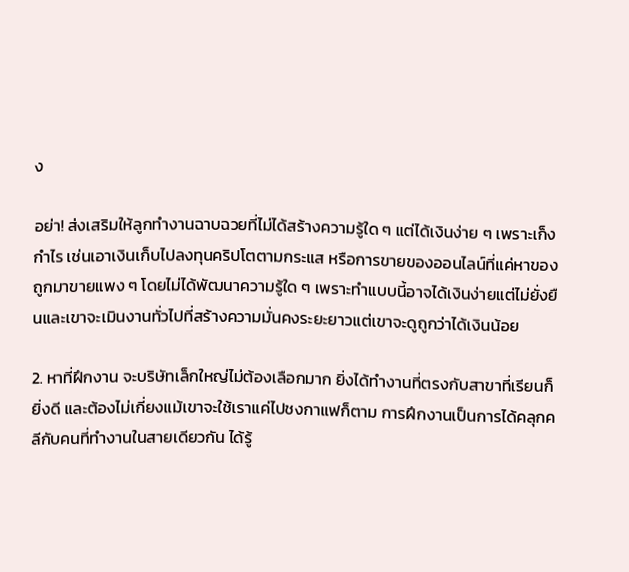ง

อย่า! ส่งเสริมให้ลูกทำงานฉาบฉวยที่ไม่ได้สร้างความรู้ใด ๆ แต่ได้เงินง่าย ๆ เพราะเก็งกำไร เช่นเอาเงินเก็บไปลงทุนคริปโตตามกระแส หรือการขายของออนไลน์ที่แค่หาของถูกมาขายแพง ๆ โดยไม่ได้พัฒนาความรู้ใด ๆ เพราะทำแบบนี้อาจได้เงินง่ายแต่ไม่ยั่งยืนและเขาจะเมินงานทั่วไปที่สร้างความมั่นคงระยะยาวแต่เขาจะดูถูกว่าได้เงินน้อย

2. หาที่ฝึกงาน จะบริษัทเล็กใหญ่ไม่ต้องเลือกมาก ยิ่งได้ทำงานที่ตรงกับสาขาที่เรียนก็ยิ่งดี และต้องไม่เกี่ยงแม้เขาจะใช้เราแค่ไปชงกาแฟก็ตาม การฝึกงานเป็นการได้คลุกคลีกับคนที่ทำงานในสายเดียวกัน ได้รู้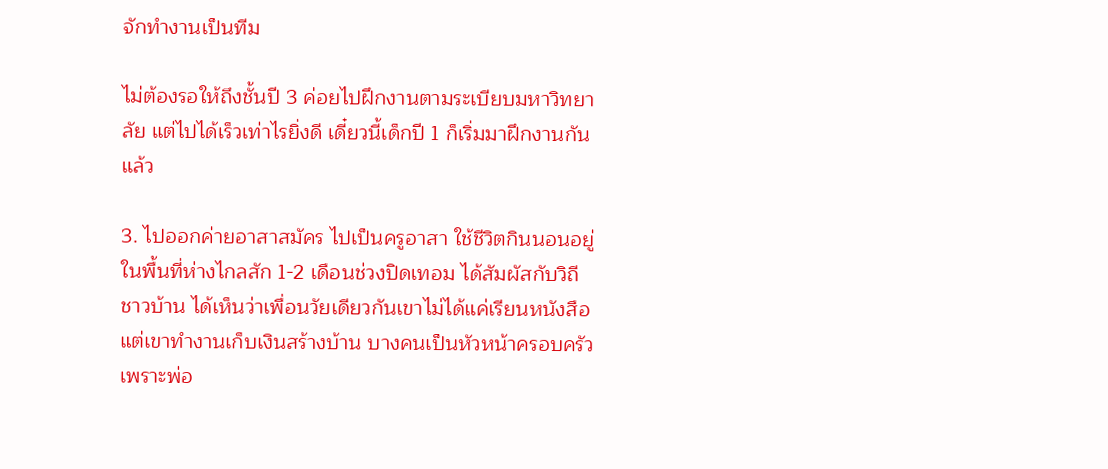จักทำงานเป็นทีม

ไม่ต้องรอให้ถึงชั้นปี 3 ค่อยไปฝึกงานตามระเบียบมหาวิทยาลัย แต่ไปได้เร็วเท่าไรยิ่งดี เดี๋ยวนี้เด็กปี 1 ก็เริ่มมาฝึกงานกันแล้ว

3. ไปออกค่ายอาสาสมัคร ไปเป็นครูอาสา ใช้ชีวิตกินนอนอยู่ในพื้นที่ห่างไกลสัก 1-2 เดือนช่วงปิดเทอม ได้สัมผัสกับวิถีชาวบ้าน ได้เห็นว่าเพื่อนวัยเดียวกันเขาไม่ได้แค่เรียนหนังสือ แต่เขาทำงานเก็บเงินสร้างบ้าน บางคนเป็นหัวหน้าครอบครัวเพราะพ่อ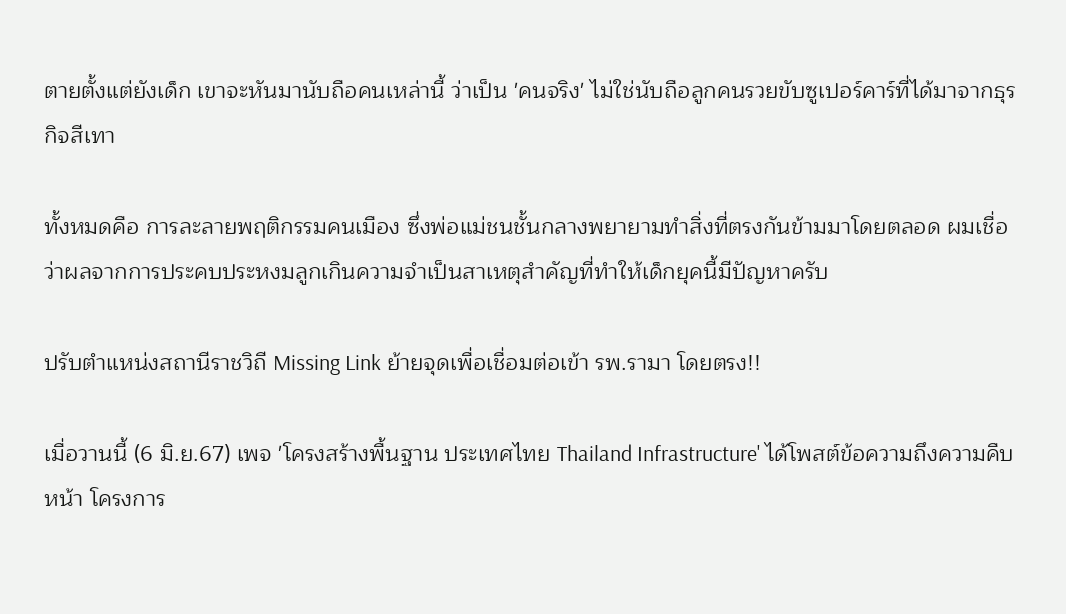ตายตั้งแต่ยังเด็ก เขาจะหันมานับถือคนเหล่านี้ ว่าเป็น 'คนจริง' ไม่ใช่นับถือลูกคนรวยขับซูเปอร์คาร์ที่ได้มาจากธุรกิจสีเทา

ทั้งหมดคือ การละลายพฤติกรรมคนเมือง ซึ่งพ่อแม่ชนชั้นกลางพยายามทำสิ่งที่ตรงกันข้ามมาโดยตลอด ผมเชื่อว่าผลจากการประคบประหงมลูกเกินความจำเป็นสาเหตุสำคัญที่ทำให้เด็กยุคนี้มีปัญหาครับ

ปรับตำแหน่งสถานีราชวิถี Missing Link ย้ายจุดเพื่อเชื่อมต่อเข้า รพ.รามา โดยตรง!!

เมื่อวานนี้ (6 มิ.ย.67) เพจ 'โครงสร้างพื้นฐาน ประเทศไทย Thailand Infrastructure' ได้โพสต์ข้อความถึงความคืบหน้า โครงการ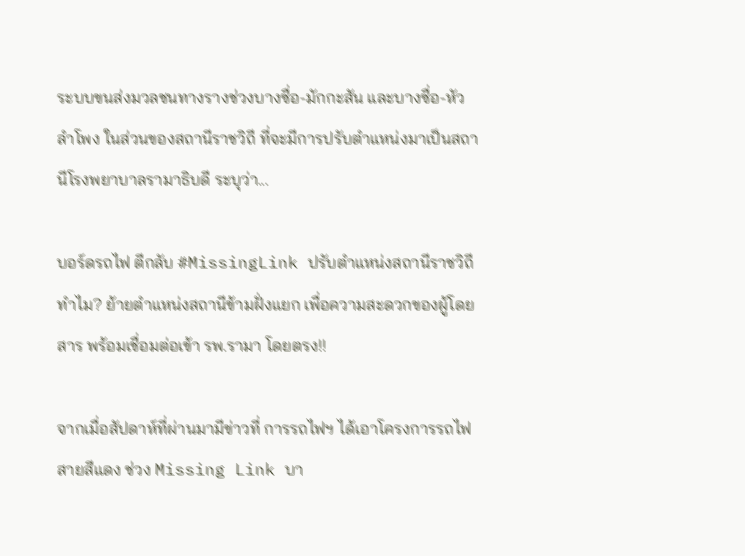ระบบขนส่งมวลชนทางรางช่วงบางซื่อ-มักกะสัน และบางซื่อ-หัวลำโพง ในส่วนของสถานีราชวิถี ที่จะมีการปรับตำแหน่งมาเป็นสถานีโรงพยาบาลรามาธิบดี ระบุว่า...

บอร์ดรถไฟ ตีกลับ #MissingLink ปรับตำแหน่งสถานีราชวิถี ทำไม? ย้ายตำแหน่งสถานีข้ามฝั่งแยก เพื่อความสะดวกของผู้โดยสาร พร้อมเชื่อมต่อเข้า รพ.รามา โดยตรง!!

จากเมื่อสัปดาห์ที่ผ่านมามีข่าวที่ การรถไฟฯ ได้เอาโครงการรถไฟสายสีแดง ช่วง Missing Link บา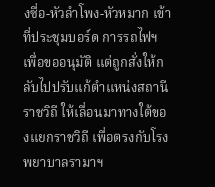งซื่อ-หัวลำโพง-หัวหมาก เข้าที่ประชุมบอร์ด การรถไฟฯ เพื่อขออนุมัติ แต่ถูกสั่งให้กลับไปปรับแก้ตำแหน่งสถานีราชวิถี ให้เลื่อนมาทางใต้ของแยกราชวิถี เพื่อตรงกับโรงพยาบาลรามาฯ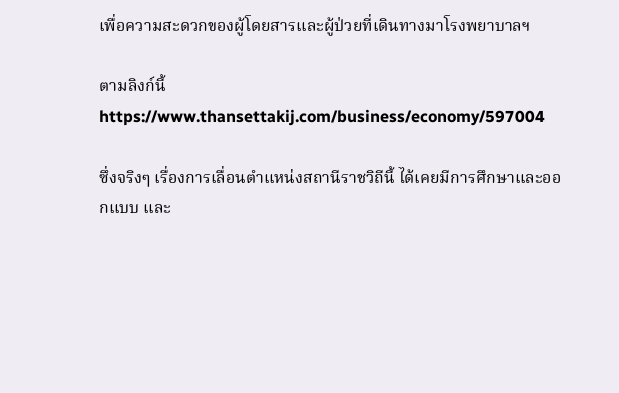เพื่อความสะดวกของผู้โดยสารและผู้ป่วยที่เดินทางมาโรงพยาบาลฯ

ตามลิงก์นี้
https://www.thansettakij.com/business/economy/597004

ซึ่งจริงๆ เรื่องการเลื่อนตำแหน่งสถานีราชวิถีนี้ ได้เคยมีการศึกษาและออกแบบ และ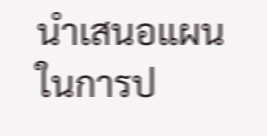นำเสนอแผนในการป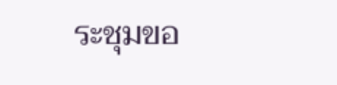ระชุมขอ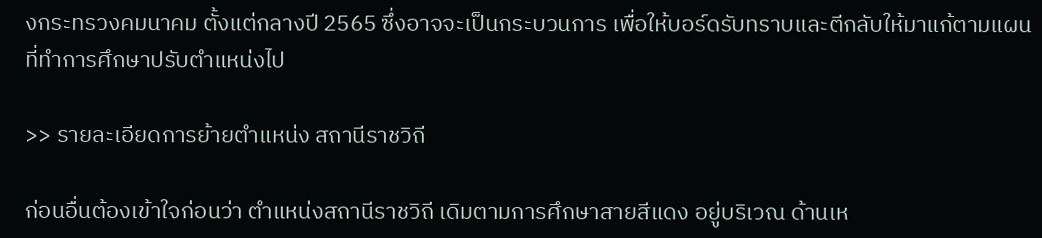งกระทรวงคมนาคม ตั้งแต่กลางปี 2565 ซึ่งอาจจะเป็นกระบวนการ เพื่อให้บอร์ดรับทราบและตีกลับให้มาแก้ตามแผนที่ทำการศึกษาปรับตำแหน่งไป

>> รายละเอียดการย้ายตำแหน่ง สถานีราชวิถี

ก่อนอื่นต้องเข้าใจก่อนว่า ตำแหน่งสถานีราชวิถี เดิมตามการศึกษาสายสีแดง อยู่บริเวณ ด้านเห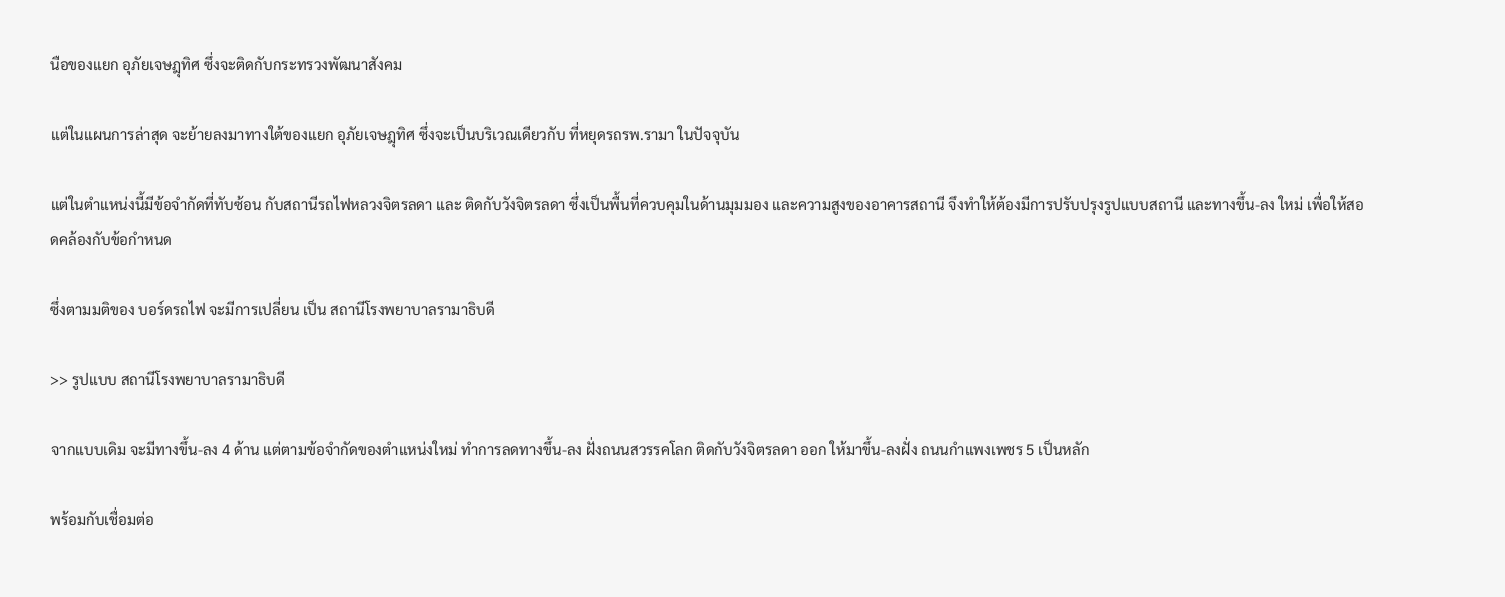นือของแยก อุภัยเจษฎุทิศ ซึ่งจะติดกับกระทรวงพัฒนาสังคม

แต่ในแผนการล่าสุด จะย้ายลงมาทางใต้ของแยก อุภัยเจษฎุทิศ ซึ่งจะเป็นบริเวณเดียวกับ ที่หยุดรถรพ.รามา ในปัจจุบัน

แต่ในตำแหน่งนี้มีข้อจำกัดที่ทับซ้อน กับสถานีรถไฟหลวงจิตรลดา และ ติดกับวังจิตรลดา ซึ่งเป็นพื้นที่ควบคุมในด้านมุมมอง และความสูงของอาคารสถานี จึงทำให้ต้องมีการปรับปรุงรูปแบบสถานี และทางขึ้น-ลง ใหม่ เพื่อให้สอดคล้องกับข้อกำหนด

ซึ่งตามมติของ บอร์ดรถไฟ จะมีการเปลี่ยน เป็น สถานีโรงพยาบาลรามาธิบดี

>> รูปแบบ สถานีโรงพยาบาลรามาธิบดี

จากแบบเดิม จะมีทางขึ้น-ลง 4 ด้าน แต่ตามข้อจำกัดของตำแหน่งใหม่ ทำการลดทางขึ้น-ลง ฝั่งถนนสวรรคโลก ติดกับวังจิตรลดา ออก ให้มาขึ้น-ลงฝั่ง ถนนกำแพงเพชร 5 เป็นหลัก

พร้อมกับเชื่อมต่อ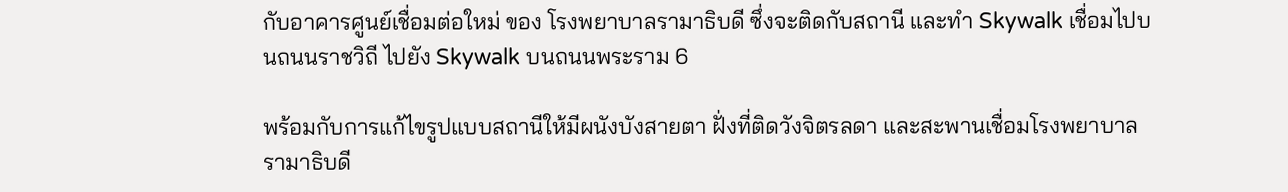กับอาคารศูนย์เชื่อมต่อใหม่ ของ โรงพยาบาลรามาธิบดี ซึ่งจะติดกับสถานี และทำ Skywalk เชื่อมไปบนถนนราชวิถี ไปยัง Skywalk บนถนนพระราม 6

พร้อมกับการแก้ไขรูปแบบสถานีให้มีผนังบังสายตา ฝั่งที่ติดวังจิตรลดา และสะพานเชื่อมโรงพยาบาลรามาธิบดี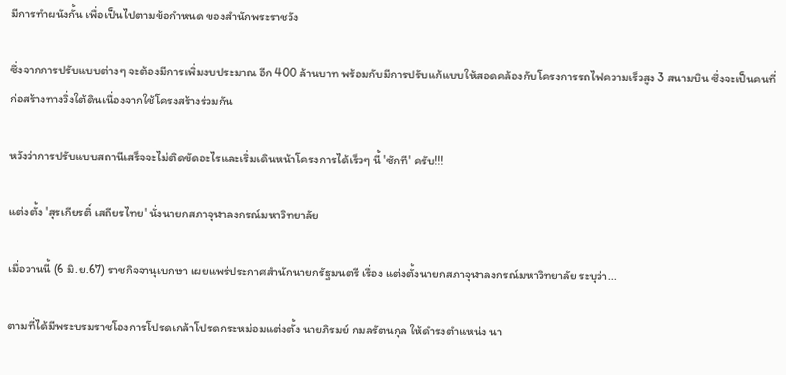มีการทำผนังกั้น เพื่อเป็นไปตามข้อกำหนด ของสำนักพระราชวัง

ซึ่งจากการปรับแบบต่างๆ จะต้องมีการเพิ่มงบประมาณ อีก 400 ล้านบาท พร้อมกับมีการปรับแก้แบบให้สอดคล้องกับโครงการรถไฟความเร็วสูง 3 สนามบิน ซึ่งจะเป็นคนที่ก่อสร้างทางวิ่งใต้ดินเนื่องจากใช้โครงสร้างร่วมกัน

หวังว่าการปรับแบบสถานีเสร็จจะไม่ติดขัดอะไรและเริ่มเดินหน้าโครงการได้เร็วๆ นี้ 'ซักที' ครับ!!!

แต่งตั้ง 'สุรเกียรติ์ เสถียรไทย' นั่งนายกสภาจุฬาลงกรณ์มหาวิทยาลัย

เมื่อวานนี้ (6 มิ.ย.67) ราชกิจจานุเบกษา เผยแพร่ประกาศสำนักนายกรัฐมนตรี เรื่อง แต่งตั้งนายกสภาจุฬาลงกรณ์มหาวิทยาลัย ระบุว่า...

ตามที่ได้มีพระบรมราชโองการโปรดเกล้าโปรดกระหม่อมแต่งตั้ง นายภิรมย์ กมลรัตนกุล ให้ดำรงตำแหน่ง นา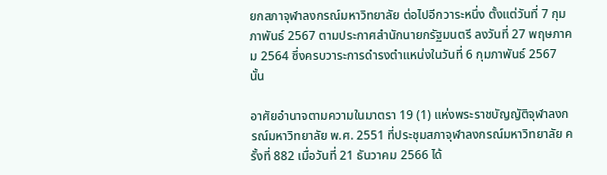ยกสภาจุฬาลงกรณ์มหาวิทยาลัย ต่อไปอีกวาระหนึ่ง ตั้งแต่วันที่ 7 กุมภาพันธ์ 2567 ตามประกาศสำนักนายกรัฐมนตรี ลงวันที่ 27 พฤษภาคม 2564 ซึ่งครบวาระการดำรงตำแหน่งในวันที่ 6 กุมภาพันธ์ 2567 นั้น

อาศัยอำนาจตามความในมาตรา 19 (1) แห่งพระราชบัญญัติจุฬาลงกรณ์มหาวิทยาลัย พ.ศ. 2551 ที่ประชุมสภาจุฬาลงกรณ์มหาวิทยาลัย ครั้งที่ 882 เมื่อวันที่ 21 ธันวาคม 2566 ได้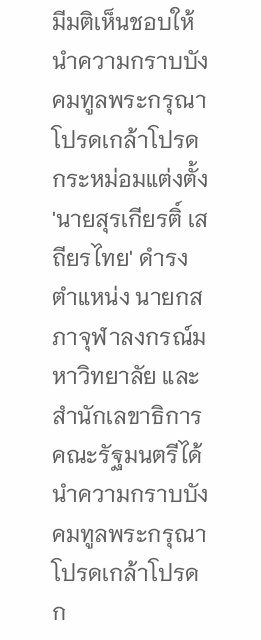มีมติเห็นชอบให้นำความกราบบังคมทูลพระกรุณาโปรดเกล้าโปรดกระหม่อมแต่งตั้ง 'นายสุรเกียรติ์ เสถียรไทย' ดำรงตำแหน่ง นายกสภาจุฬาลงกรณ์มหาวิทยาลัย และสำนักเลขาธิการคณะรัฐมนตรีได้นำความกราบบังคมทูลพระกรุณาโปรดเกล้าโปรดก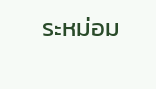ระหม่อม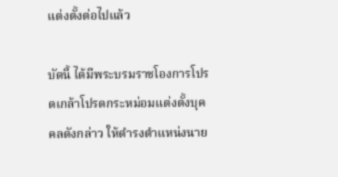แต่งตั้งต่อไปแล้ว

บัดนี้ ได้มีพระบรมราชโองการโปรดเกล้าโปรดกระหม่อมแต่งตั้งบุคคลดังกล่าว ให้ดำรงตำแหน่งนาย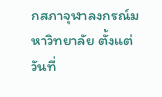กสภาจุฬาลงกรณ์มหาวิทยาลัย ตั้งแต่วันที่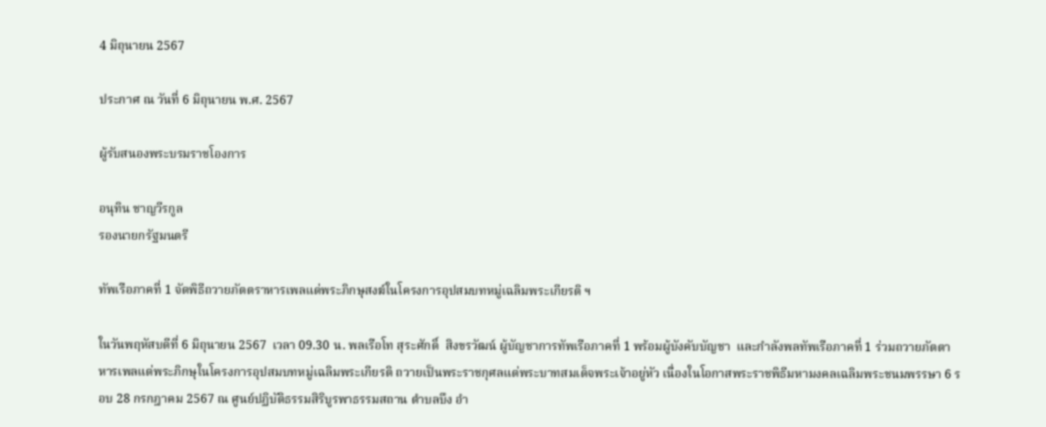4 มิถุนายน 2567

ประกาศ ณ วันที่ 6 มิถุนายน พ.ศ. 2567

ผู้รับสนองพระบรมราชโองการ

อนุทิน ชาญวีรกูล
รองนายกรัฐมนตรี

ทัพเรือภาคที่ 1 จัดพิธีถวายภัตตราหารเพลแด่พระภิกษุสงฆ์ในโครงการอุปสมบทหมู่เฉลิมพระเกียรติ ฯ

ในวันพฤหัสบดีที่ 6 มิถุนายน 2567  เวลา 09.30 น. พลเรือโท สุระศักดิ์  สิงขรวัฒน์ ผู้บัญชาการทัพเรือภาคที่ 1 พร้อมผู้บังคับบัญชา  และกำลังพลทัพเรือภาคที่ 1 ร่วมถวายภัตตาหารเพลแด่พระภิกษุในโครงการอุปสมบทหมู่เฉลิมพระเกียรติ ถวายเป็นพระราชกุศลแด่พระบาทสมเด็จพระเจ้าอยู่หัว เนื่องในโอกาสพระราชพิธีมหามงคลเฉลิมพระชนมพรรษา 6 รอบ 28 กรกฎาคม 2567 ณ ศูนย์ปฏิบัติธรรมสิริบูรพาธรรมสถาน ตำบลบึง อำ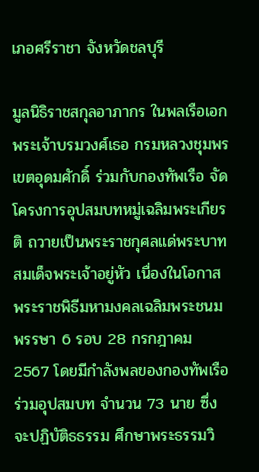เภอศรีราชา จังหวัดชลบุรี

มูลนิธิราชสกุลอาภากร ในพลเรือเอก พระเจ้าบรมวงศ์เธอ กรมหลวงชุมพรเขตอุดมศักดิ์ ร่วมกับกองทัพเรือ จัดโครงการอุปสมบทหมู่เฉลิมพระเกียรติ ถวายเป็นพระราชกุศลแด่พระบาทสมเด็จพระเจ้าอยู่หัว เนื่องในโอกาสพระราชพิธีมหามงคลเฉลิมพระชนมพรรษา 6 รอบ 28 กรกฎาคม 2567 โดยมีกำลังพลของกองทัพเรือร่วมอุปสมบท จำนวน 73 นาย ซึ่งจะปฏิบัติธธรรม ศึกษาพระธรรมวิ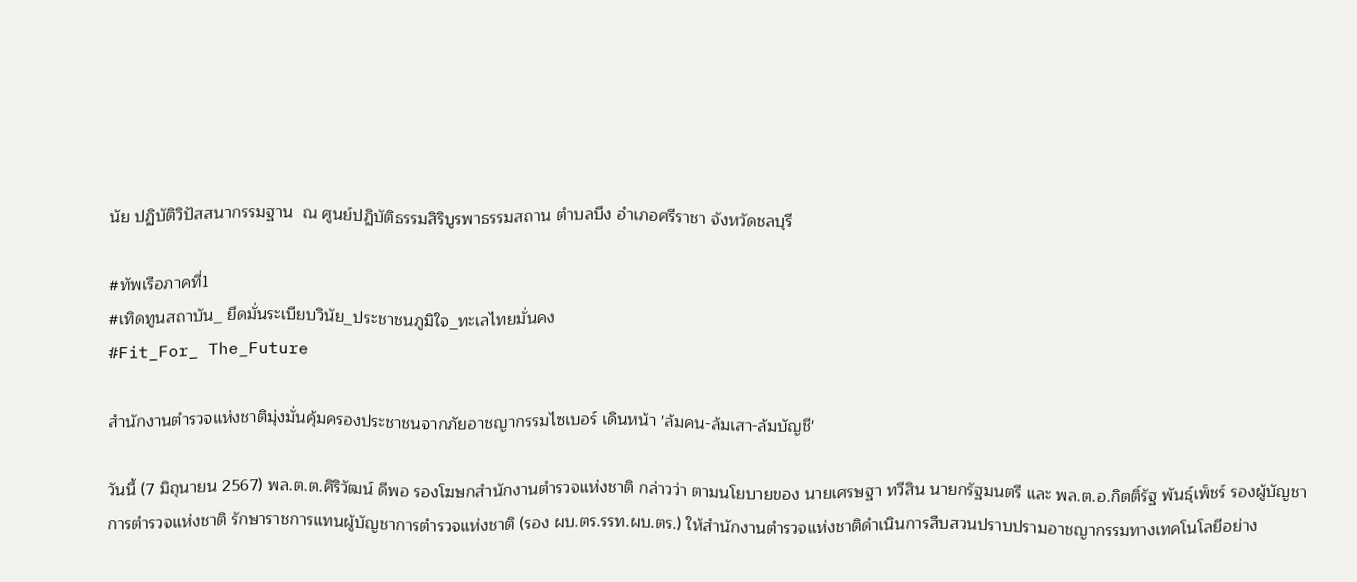นัย ปฏิบัติวิปัสสนากรรมฐาน  ณ ศูนย์ปฏิบัติธรรมสิริบูรพาธรรมสถาน ตำบลบึง อำเภอศรีราชา จังหวัดชลบุรี

#ทัพเรือภาคที่1
#เทิดทูนสถาบัน_ ยึดมั่นระเบียบวินัย_ประชาชนภูมิใจ_ทะเลไทยมั่นคง
#Fit_For_ The_Future

สำนักงานตำรวจแห่งชาติมุ่งมั่นคุ้มครองประชาชนจากภัยอาชญากรรมไซเบอร์ เดินหน้า 'ล้มคน-ล้มเสา-ล้มบัญชี'

วันนี้ (7 มิถุนายน 2567) พล.ต.ต.ศิริวัฒน์ ดีพอ รองโฆษกสำนักงานตำรวจแห่งชาติ กล่าวว่า ตามนโยบายของ นายเศรษฐา ทวีสิน นายกรัฐมนตรี และ พล.ต.อ.กิตติ์รัฐ พันธุ์เพ็ชร์ รองผู้บัญชาการตำรวจแห่งชาติ รักษาราชการแทนผู้บัญชาการตำรวจแห่งชาติ (รอง ผบ.ตร.รรท.ผบ.ตร.) ให้สำนักงานตำรวจแห่งชาติดำเนินการสืบสวนปราบปรามอาชญากรรมทางเทคโนโลยีอย่าง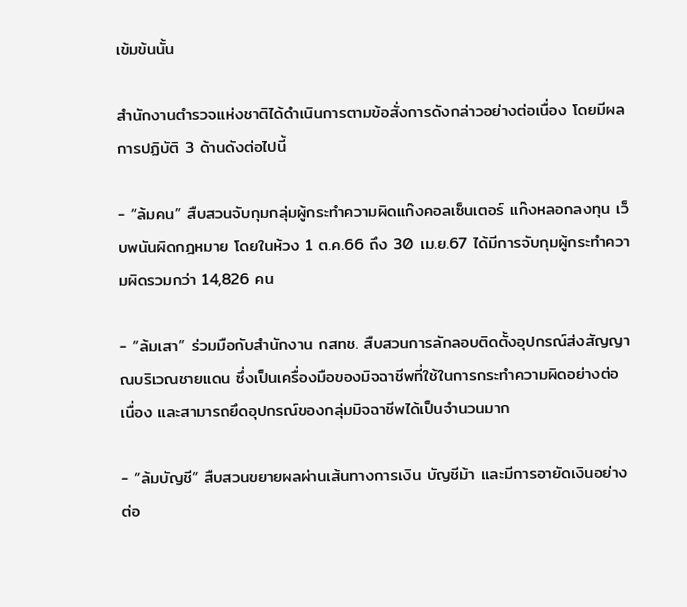เข้มข้นนั้น

สำนักงานตำรวจแห่งชาติได้ดำเนินการตามข้อสั่งการดังกล่าวอย่างต่อเนื่อง โดยมีผลการปฏิบัติ 3 ด้านดังต่อไปนี้

- “ล้มคน” สืบสวนจับกุมกลุ่มผู้กระทำความผิดแก๊งคอลเซ็นเตอร์ แก๊งหลอกลงทุน เว็บพนันผิดกฎหมาย โดยในห้วง 1 ต.ค.66 ถึง 30 เม.ย.67 ได้มีการจับกุมผู้กระทำความผิดรวมกว่า 14,826 คน

- “ล้มเสา” ร่วมมือกับสำนักงาน กสทช. สืบสวนการลักลอบติดตั้งอุปกรณ์ส่งสัญญาณบริเวณชายแดน ซึ่งเป็นเครื่องมือของมิจฉาชีพที่ใช้ในการกระทำความผิดอย่างต่อเนื่อง และสามารถยึดอุปกรณ์ของกลุ่มมิจฉาชีพได้เป็นจำนวนมาก

- “ล้มบัญชี“ สืบสวนขยายผลผ่านเส้นทางการเงิน บัญชีม้า และมีการอายัดเงินอย่างต่อ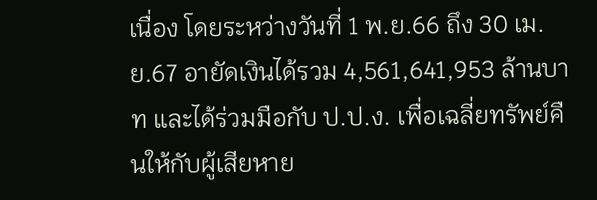เนื่อง โดยระหว่างวันที่ 1 พ.ย.66 ถึง 30 เม.ย.67 อายัดเงินได้รวม 4,561,641,953 ล้านบาท และได้ร่วมมือกับ ป.ป.ง. เพื่อเฉลี่ยทรัพย์คืนให้กับผู้เสียหาย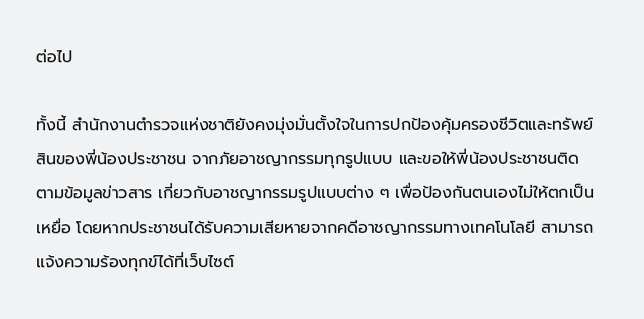ต่อไป

ทั้งนี้ สำนักงานตำรวจแห่งชาติยังคงมุ่งมั่นตั้งใจในการปกป้องคุ้มครองชีวิตและทรัพย์สินของพี่น้องประชาชน จากภัยอาชญากรรมทุกรูปแบบ และขอให้พี่น้องประชาชนติดตามข้อมูลข่าวสาร เกี่ยวกับอาชญากรรมรูปแบบต่าง ๆ เพื่อป้องกันตนเองไม่ให้ตกเป็นเหยื่อ โดยหากประชาชนได้รับความเสียหายจากคดีอาชญากรรมทางเทคโนโลยี สามารถแจ้งความร้องทุกข์ได้ที่เว็บไซต์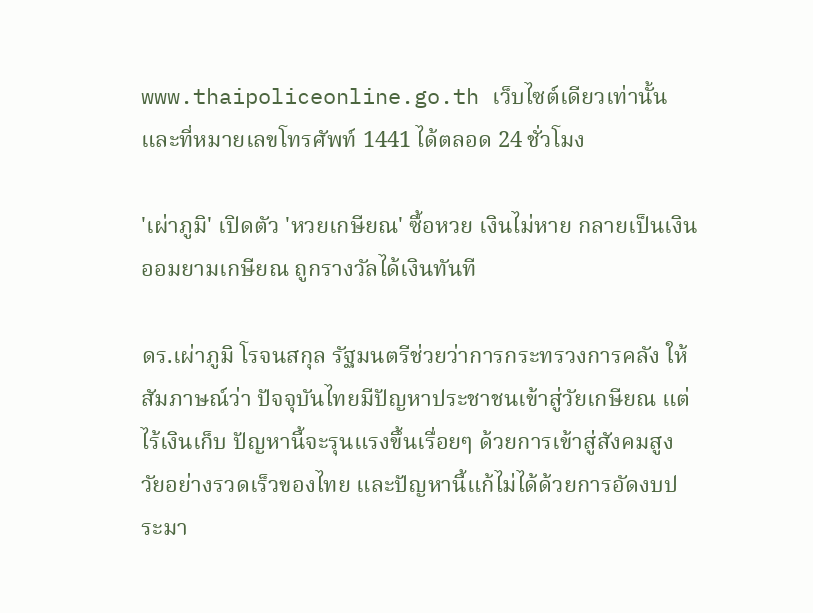www.thaipoliceonline.go.th เว็บไซต์เดียวเท่านั้น และที่หมายเลขโทรศัพท์ 1441 ได้ตลอด 24 ชั่วโมง

'เผ่าภูมิ' เปิดตัว 'หวยเกษียณ' ซื้อหวย เงินไม่หาย กลายเป็นเงินออมยามเกษียณ ถูกรางวัลได้เงินทันที

ดร.เผ่าภูมิ โรจนสกุล รัฐมนตรีช่วยว่าการกระทรวงการคลัง ให้สัมภาษณ์ว่า ปัจจุบันไทยมีปัญหาประชาชนเข้าสู่วัยเกษียณ แต่ไร้เงินเก็บ ปัญหานี้จะรุนแรงขึ้นเรื่อยๆ ด้วยการเข้าสู่สังคมสูงวัยอย่างรวดเร็วของไทย และปัญหานี้แก้ไม่ได้ด้วยการอัดงบประมา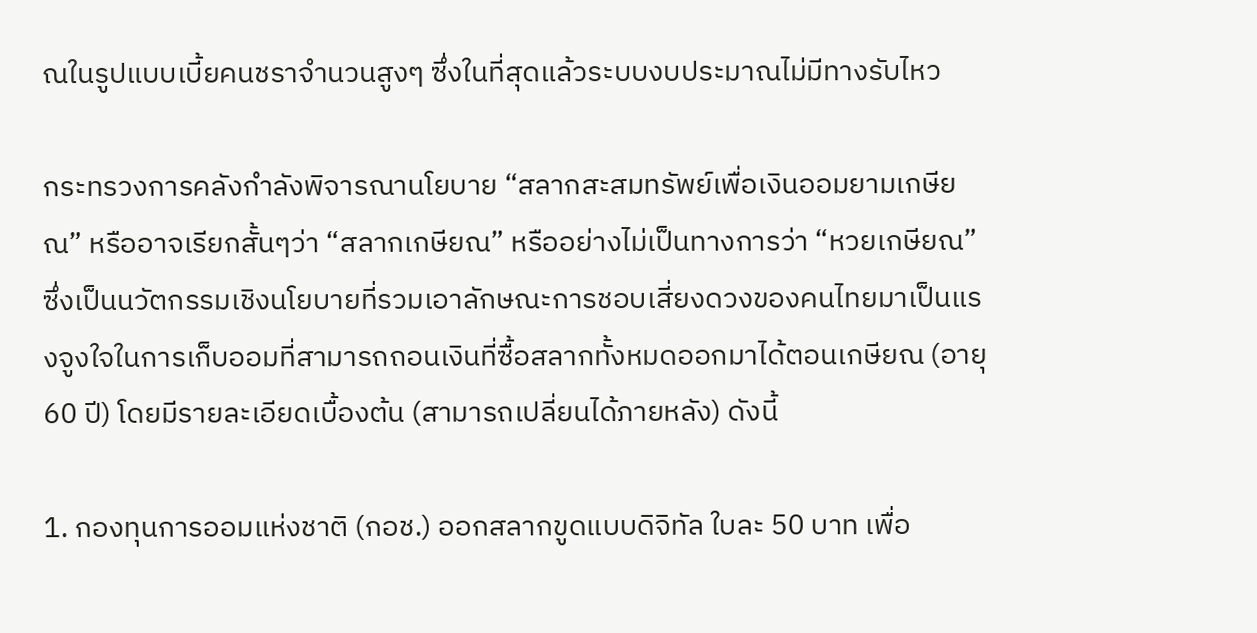ณในรูปแบบเบี้ยคนชราจำนวนสูงๆ ซึ่งในที่สุดแล้วระบบงบประมาณไม่มีทางรับไหว

กระทรวงการคลังกำลังพิจารณานโยบาย “สลากสะสมทรัพย์เพื่อเงินออมยามเกษียณ” หรืออาจเรียกสั้นๆว่า “สลากเกษียณ” หรืออย่างไม่เป็นทางการว่า “หวยเกษียณ” ซึ่งเป็นนวัตกรรมเชิงนโยบายที่รวมเอาลักษณะการชอบเสี่ยงดวงของคนไทยมาเป็นแรงจูงใจในการเก็บออมที่สามารถถอนเงินที่ซื้อสลากทั้งหมดออกมาได้ตอนเกษียณ (อายุ 60 ปี) โดยมีรายละเอียดเบื้องต้น (สามารถเปลี่ยนได้ภายหลัง) ดังนี้

1. กองทุนการออมแห่งชาติ (กอช.) ออกสลากขูดแบบดิจิทัล ใบละ 50 บาท เพื่อ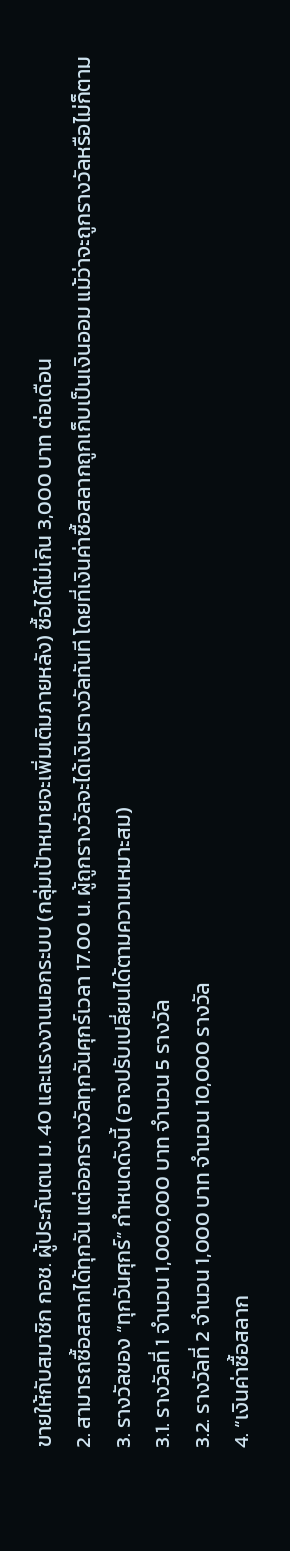ขายให้กับสมาชิก กอช. ผู้ประกันตน ม. 40 และแรงงานนอกระบบ (กลุ่มเป้าหมายจะเพิ่มเติมภายหลัง) ซื้อได้ไม่เกิน 3,000 บาท ต่อเดือน
2. สามารถซื้อสลากได้ทุกวัน แต่ออกรางวัลทุกวันศุกร์เวลา 17.00 น. ผู้ถูกรางวัลจะได้เงินรางวัลทันที โดยที่เงินค่าซื้อสลากถูกเก็บเป็นเงินออม แม้ว่าจะถูกรางวัลหรือไม่ก็ตาม
3. รางวัลของ “ทุกวันศุกร์” กำหนดดังนี้ (อาจปรับเปลี่ยนได้ตามความเหมาะสม)
3.1. รางวัลที่ 1 จำนวน 1,000,000 บาท จำนวน 5 รางวัล
3.2. รางวัลที่ 2 จำนวน 1,000 บาท จำนวน 10,000 รางวัล
4. “เงินค่าซื้อสลาก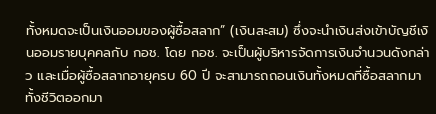ทั้งหมดจะเป็นเงินออมของผู้ซื้อสลาก” (เงินสะสม) ซึ่งจะนำเงินส่งเข้าบัญชีเงินออมรายบุคคลกับ กอช. โดย กอช. จะเป็นผู้บริหารจัดการเงินจำนวนดังกล่าว และเมื่อผู้ซื้อสลากอายุครบ 60 ปี จะสามารถถอนเงินทั้งหมดที่ซื้อสลากมาทั้งชีวิตออกมา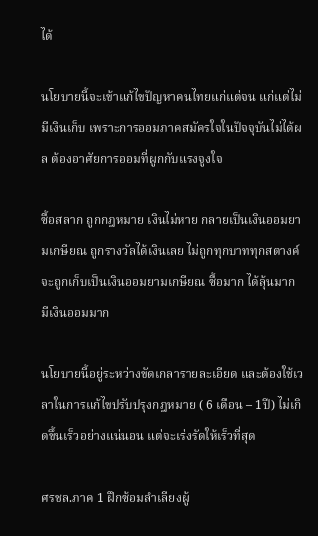ได้

นโยบายนี้จะเข้าแก้ไขปัญหาคนไทยแก่แต่จน แก่แต่ไม่มีเงินเก็บ เพราะการออมภาคสมัครใจในปัจจุบันไม่ได้ผล ต้องอาศัยการออมที่ผูกกับแรงจูงใจ

ซื้อสลาก ถูกกฎหมาย เงินไม่หาย กลายเป็นเงินออมยามเกษียณ ถูกรางวัลได้เงินเลย ไม่ถูกทุกบาททุกสตางค์จะถูกเก็บเป็นเงินออมยามเกษียณ ซื้อมาก ได้ลุ้นมาก มีเงินออมมาก

นโยบายนี้อยู่ระหว่างขัดเกลารายละเอียด และต้องใช้เวลาในการแก้ไขปรับปรุงกฎหมาย ( 6 เดือน – 1ปี) ไม่เกิดขึ้นเร็วอย่างแน่นอน แต่จะเร่งรัดให้เร็วที่สุด

ศรชล.ภาค 1 ฝึกซ้อมลำเลียงผู้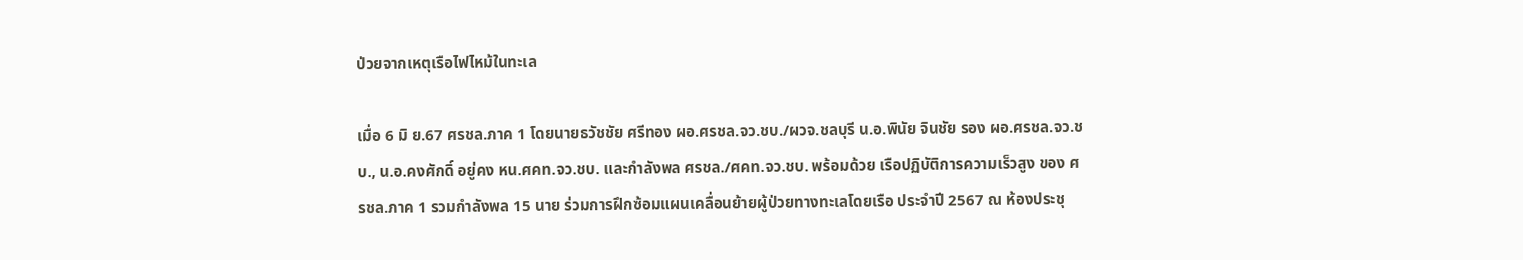ป่วยจากเหตุเรือไฟไหม้ในทะเล

เมื่อ 6 มิ ย.67 ศรชล.ภาค 1 โดยนายธวัชชัย ศรีทอง ผอ.ศรชล.จว.ชบ./ผวจ.ชลบุรี น.อ.พินัย จินชัย รอง ผอ.ศรชล.จว.ชบ., น.อ.คงศักดิ์ อยู่คง หน.ศคท.จว.ชบ. และกำลังพล ศรชล./ศคท.จว.ชบ. พร้อมด้วย เรือปฏิบัติการความเร็วสูง ของ ศรชล.ภาค 1 รวมกำลังพล 15 นาย ร่วมการฝึกซ้อมแผนเคลื่อนย้ายผู้ป่วยทางทะเลโดยเรือ ประจำปี 2567 ณ ห้องประชุ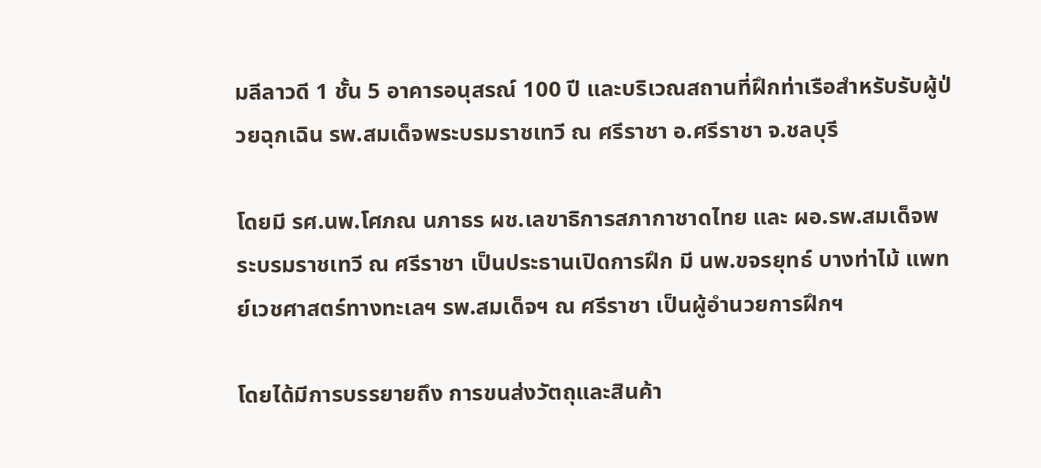มลีลาวดี 1 ชั้น 5 อาคารอนุสรณ์ 100 ปี และบริเวณสถานที่ฝึกท่าเรือสำหรับรับผู้ป่วยฉุกเฉิน รพ.สมเด็จพระบรมราชเทวี ณ ศรีราชา อ.ศรีราชา จ.ชลบุรี

โดยมี รศ.นพ.โศภณ นภาธร ผช.เลขาธิการสภากาชาดไทย และ ผอ.รพ.สมเด็จพระบรมราชเทวี ณ ศรีราชา เป็นประธานเปิดการฝึก มี นพ.ขจรยุทธ์ บางท่าไม้ แพทย์เวชศาสตร์ทางทะเลฯ รพ.สมเด็จฯ ณ ศรีราชา เป็นผู้อำนวยการฝึกฯ

โดยได้มีการบรรยายถึง การขนส่งวัตถุและสินค้า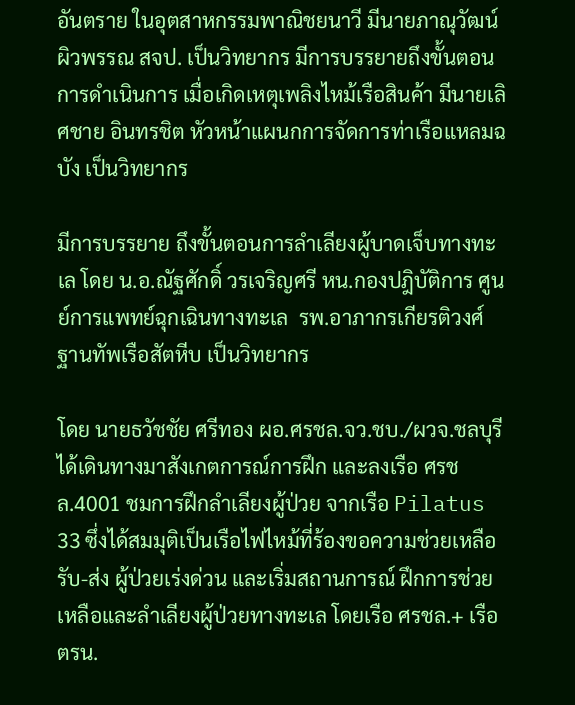อันตราย ในอุตสาหกรรมพาณิชยนาวี มีนายภาณุวัฒน์ ผิวพรรณ สจป. เป็นวิทยากร มีการบรรยายถึงขั้นตอนการดำเนินการ เมื่อเกิดเหตุเพลิงไหม้เรือสินค้า มีนายเลิศชาย อินทรชิต หัวหน้าแผนกการจัดการท่าเรือแหลมฉบัง เป็นวิทยากร

มีการบรรยาย ถึงขั้นตอนการลำเลียงผู้บาดเจ็บทางทะเล โดย น.อ.ณัฐศักดิ์ วรเจริญศรี หน.กองปฎิบัติการ ศูนย์การแพทย์ฉุกเฉินทางทะเล  รพ.อาภากรเกียรติวงศ์ ฐานทัพเรือสัตหีบ เป็นวิทยากร

โดย นายธวัชชัย ศรีทอง ผอ.ศรชล.จว.ชบ./ผวจ.ชลบุรี ได้เดินทางมาสังเกตการณ์การฝึก และลงเรือ ศรชล.4001 ชมการฝึกลำเลียงผู้ป่วย จากเรือ Pilatus 33 ซึ่งได้สมมุติเป็นเรือไฟไหม้ที่ร้องขอความช่วยเหลือ รับ-ส่ง ผู้ป่วยเร่งด่วน และเริ่มสถานการณ์ ฝึกการช่วยเหลือและลำเลียงผู้ป่วยทางทะเล โดยเรือ ศรชล.+ เรือ ตรน.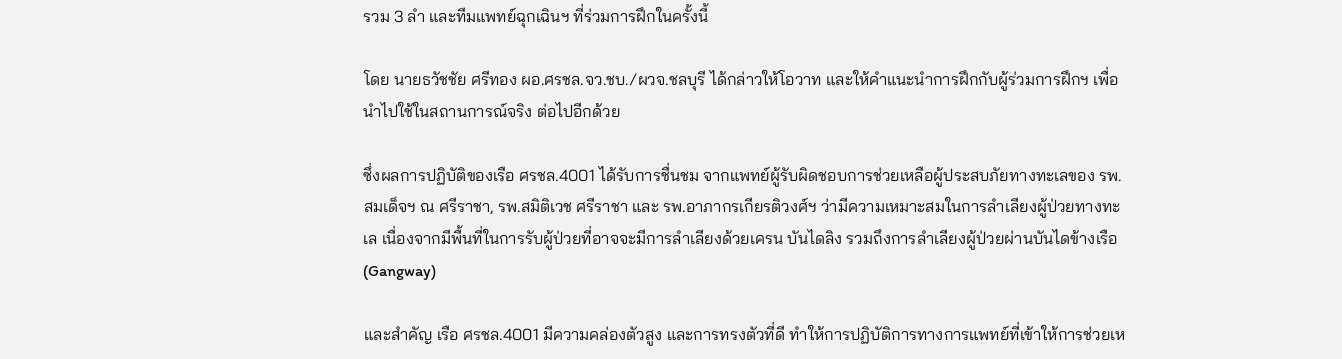รวม 3 ลำ และทีมแพทย์ฉุกเฉินฯ ที่ร่วมการฝึกในครั้งนี้

โดย นายธวัชชัย ศรีทอง ผอ.ศรชล.จว.ชบ./ผวจ.ชลบุรี ได้กล่าวให้โอวาท และให้คำแนะนำการฝึกกับผู้ร่วมการฝึกฯ เพื่อนำไปใช้ในสถานการณ์จริง ต่อไปอีกด้วย

ซึ่งผลการปฏิบัติของเรือ ศรชล.4001 ได้รับการชื่นชม จากแพทย์ผู้รับผิดชอบการช่วยเหลือผู้ประสบภัยทางทะเลของ รพ.สมเด็จฯ ณ ศรีราชา, รพ.สมิติเวช ศรีราชา และ รพ.อาภากรเกียรติวงศ์ฯ ว่ามีความเหมาะสมในการลำเลียงผู้ป่วยทางทะเล เนื่องจากมีพื้นที่ในการรับผู้ป่วยที่อาจจะมีการลำเลียงด้วยเครน บันไดลิง รวมถึงการลำเลียงผู้ป่วยผ่านบันไดข้างเรือ (Gangway)

และสำคัญ เรือ ศรชล.4001 มีความคล่องตัวสูง และการทรงตัวที่ดี ทำให้การปฏิบัติการทางการแพทย์ที่เข้าให้การช่วยเห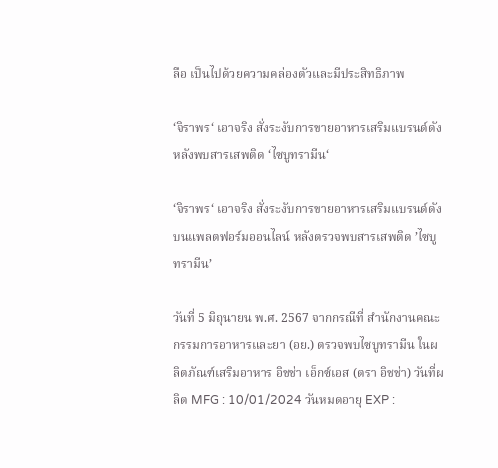ลือ เป็นไปด้วยความคล่องตัวและมีประสิทธิภาพ

‘จิราพร‘ เอาจริง สั่งระงับการขายอาหารเสริมแบรนด์ดังหลังพบสารเสพติด ‘ไซบูทรามีน‘

‘จิราพร‘ เอาจริง สั่งระงับการขายอาหารเสริมแบรนด์ดังบนแพลตฟอร์มออนไลน์ หลังตรวจพบสารเสพติด ’ไซบูทรามีน’

วันที่ 5 มิถุนายน พ.ศ. 2567 จากกรณีที่ สำนักงานคณะกรรมการอาหารและยา (อย.) ตรวจพบไซบูทรามีน ในผลิตภัณฑ์เสริมอาหาร อิชช่า เอ็กซ์เอส (ตรา อิชช่า) วันที่ผลิต MFG : 10/01/2024 วันหมดอายุ EXP :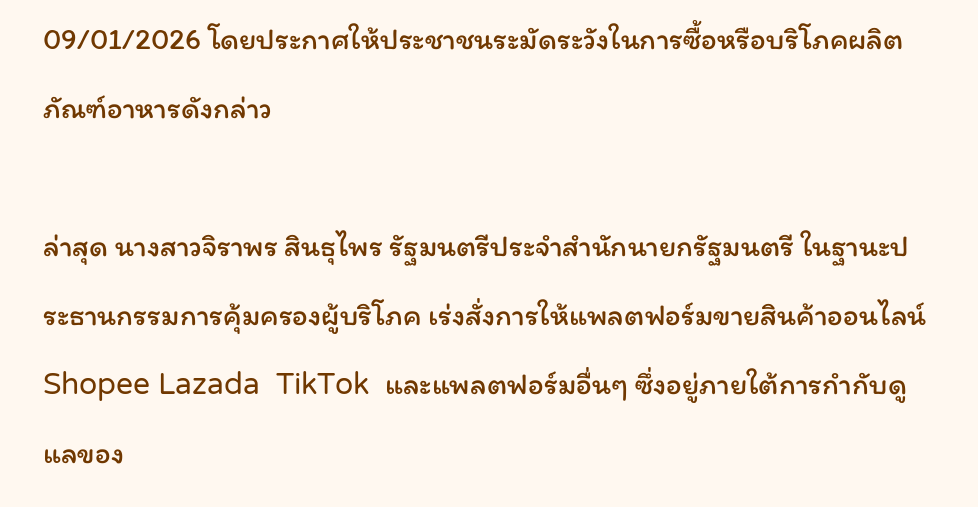09/01/2026 โดยประกาศให้ประชาชนระมัดระวังในการซื้อหรือบริโภคผลิตภัณฑ์อาหารดังกล่าว

ล่าสุด นางสาวจิราพร สินธุไพร รัฐมนตรีประจำสำนักนายกรัฐมนตรี ในฐานะประธานกรรมการคุ้มครองผู้บริโภค เร่งสั่งการให้แพลตฟอร์มขายสินค้าออนไลน์ Shopee Lazada  TikTok  และแพลตฟอร์มอื่นๆ ซึ่งอยู่ภายใต้การกำกับดูแลของ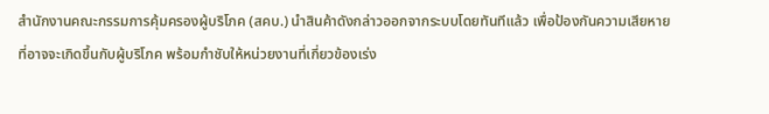สำนักงานคณะกรรมการคุ้มครองผู้บริโภค (สคบ.) นำสินค้าดังกล่าวออกจากระบบโดยทันทีแล้ว เพื่อป้องกันความเสียหายที่อาจจะเกิดขึ้นกับผู้บริโภค พร้อมกำชับให้หน่วยงานที่เกี่ยวข้องเร่ง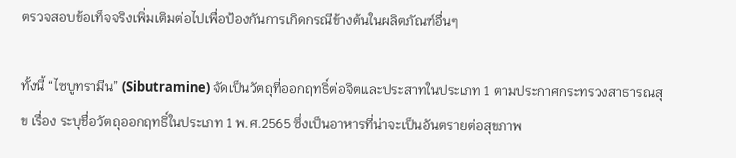ตรวจสอบข้อเท็จจริงเพิ่มเติมต่อไปเพื่อป้องกันการเกิดกรณีข้างต้นในผลิตภัณฑ์อื่นๆ

ทั้งนี้ “ไซบูทรามีน” (Sibutramine) จัดเป็นวัตถุที่ออกฤทธิ์ต่อจิตและประสาทในประเภท 1 ตามประกาศกระทรวงสาธารณสุข เรื่อง ระบุชื่อวัตถุออกฤทธิ์ในประเภท 1 พ.ศ.2565 ซึ่งเป็นอาหารที่น่าจะเป็นอันตรายต่อสุขภาพ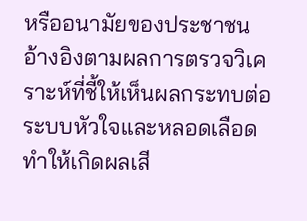หรืออนามัยของประชาชน อ้างอิงตามผลการตรวจวิเคราะห์ที่ชี้ให้เห็นผลกระทบต่อระบบหัวใจและหลอดเลือด ทำให้เกิดผลเสี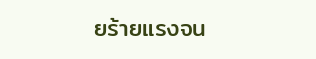ยร้ายแรงจน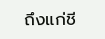ถึงแก่ชี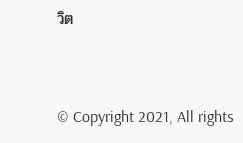วิต


© Copyright 2021, All rights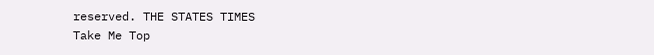reserved. THE STATES TIMES
Take Me Top